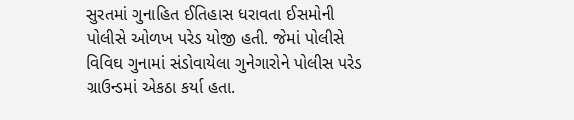સુરતમાં ગુનાહિત ઈતિહાસ ધરાવતા ઈસમોની પોલીસે ઓળખ પરેડ યોજી હતી. જેમાં પોલીસે વિવિઘ ગુનામાં સંડોવાયેલા ગુનેગારોને પોલીસ પરેડ ગ્રાઉન્ડમાં એકઠા કર્યા હતા.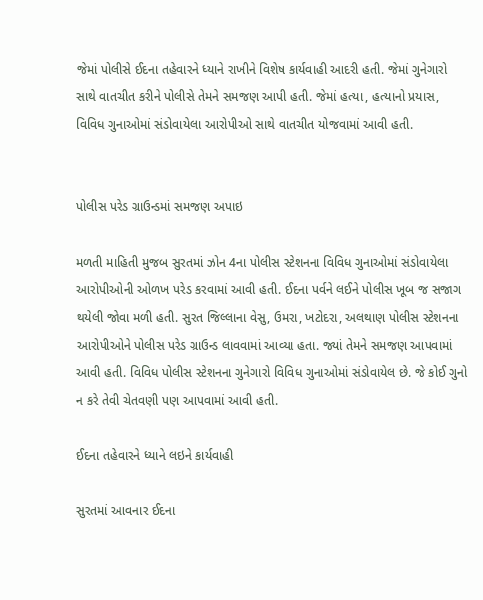જેમાં પોલીસે ઈદના તહેવારને ધ્યાને રાખીને વિશેષ કાર્યવાહી આદરી હતી. જેમાં ગુનેગારો સાથે વાતચીત કરીને પોલીસે તેમને સમજણ આપી હતી. જેમાં હત્યા, હત્યાનો પ્રયાસ, વિવિધ ગુનાઓમાં સંડોવાયેલા આરોપીઓ સાથે વાતચીત યોજવામાં આવી હતી.


પોલીસ પરેડ ગ્રાઉન્ડમાં સમજણ અપાઇ

મળતી માહિતી મુજબ સુરતમાં ઝોન 4ના પોલીસ સ્ટેશનના વિવિધ ગુનાઓમાં સંડોવાયેલા આરોપીઓની ઓળખ પરેડ કરવામાં આવી હતી. ઈદના પર્વને લઈને પોલીસ ખૂબ જ સજાગ થયેલી જોવા મળી હતી. સુરત જિલ્લાના વેસુ, ઉમરા, ખટોદરા, અલથાણ પોલીસ સ્ટેશનના આરોપીઓને પોલીસ પરેડ ગ્રાઉન્ડ લાવવામાં આવ્યા હતા. જ્યાં તેમને સમજણ આપવામાં આવી હતી. વિવિધ પોલીસ સ્ટેશનના ગુનેગારો વિવિધ ગુનાઓમાં સંડોવાયેલ છે. જે કોઈ ગુનો ન કરે તેવી ચેતવણી પણ આપવામાં આવી હતી.

ઈદના તહેવારને ધ્યાને લઇને કાર્યવાહી

સુરતમાં આવનાર ઈદના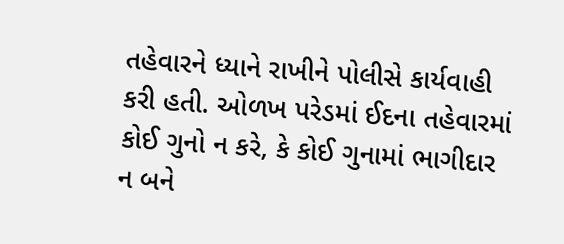તહેવારને ધ્યાને રાખીને પોલીસે કાર્યવાહી કરી હતી. ઓળખ પરેડમાં ઈદના તહેવારમાં કોઈ ગુનો ન કરે, કે કોઈ ગુનામાં ભાગીદાર ન બને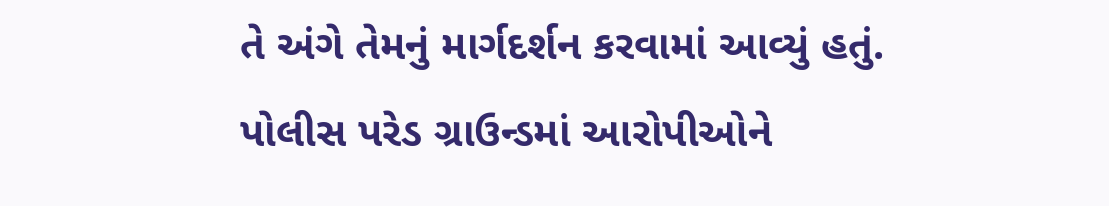તે અંગે તેમનું માર્ગદર્શન કરવામાં આવ્યું હતું. પોલીસ પરેડ ગ્રાઉન્ડમાં આરોપીઓને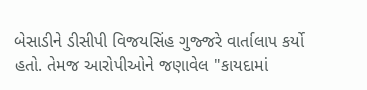બેસાડીને ડીસીપી વિજયસિંહ ગુજ્જરે વાર્તાલાપ કર્યો હતો. તેમજ આરોપીઓને જણાવેલ "કાયદામાં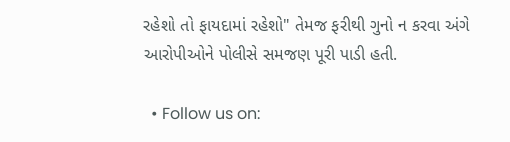રહેશો તો ફાયદામાં રહેશો" તેમજ ફરીથી ગુનો ન કરવા અંગે આરોપીઓને પોલીસે સમજણ પૂરી પાડી હતી.

  • Follow us on: